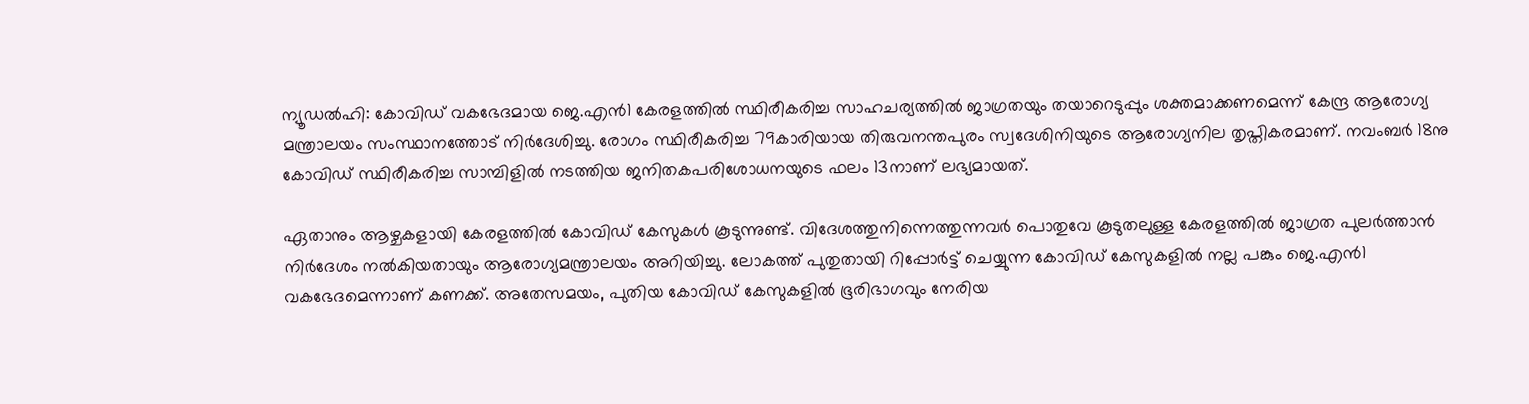ന്യൂഡല്‍ഹി: കോവിഡ് വകഭേദമായ ജെ.എന്‍1 കേരളത്തില്‍ സ്ഥിരീകരിച്ച സാഹചര്യത്തിൽ ജാഗ്രതയും തയാറെടുപ്പും ശക്തമാക്കണമെന്ന് കേന്ദ്ര ആരോഗ്യ മന്ത്രാലയം സംസ്ഥാനത്തോട് നിർദേശിച്ചു. രോഗം സ്ഥിരീകരിച്ച 79കാരിയായ തിരുവനന്തപുരം സ്വദേശിനിയുടെ ആരോഗ്യനില തൃപ്തികരമാണ്. നവംബര്‍ 18നു കോവിഡ് സ്ഥിരീകരിച്ച സാമ്പിളില്‍ നടത്തിയ ജനിതകപരിശോധനയുടെ ഫലം 13നാണ് ലഭ്യമായത്.

ഏതാനും ആഴ്ചകളായി കേരളത്തില്‍ കോവിഡ് കേസുകള്‍ കൂടുന്നുണ്ട്. വിദേശത്തുനിന്നെത്തുന്നവര്‍ പൊതുവേ കൂടുതലുള്ള കേരളത്തില്‍ ജാഗ്രത പുലര്‍ത്താന്‍ നിര്‍ദേശം നല്‍കിയതായും ആരോഗ്യമന്ത്രാലയം അറിയിച്ചു. ലോകത്ത് പുതുതായി റിപ്പോര്‍ട്ട് ചെയ്യുന്ന കോവിഡ് കേസുകളില്‍ നല്ല പങ്കും ജെ.എന്‍1 വകഭേദമെന്നാണ് കണക്ക്. അതേസമയം, പുതിയ കോവിഡ് കേസുകളില്‍ ഭൂരിഭാഗവും നേരിയ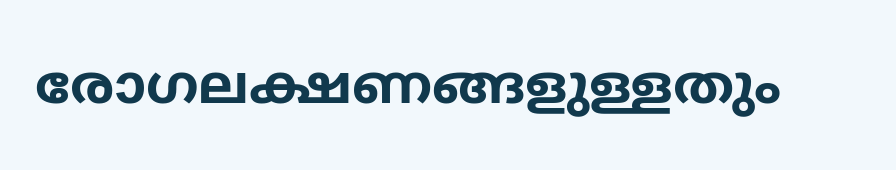രോഗലക്ഷണങ്ങളുള്ളതും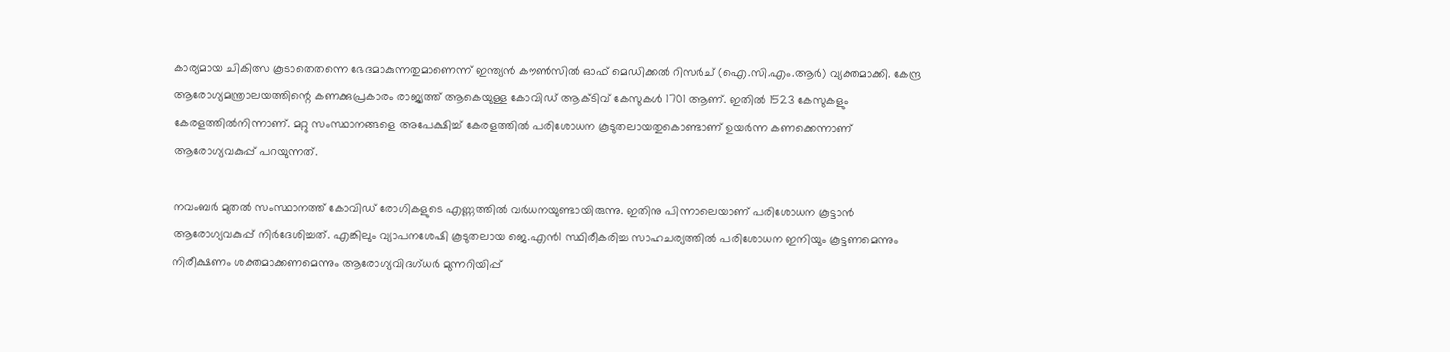കാര്യമായ ചികിത്സ കൂടാതെതന്നെ ഭേദമാകുന്നതുമാണെന്ന് ഇന്ത്യൻ കൗൺസിൽ ഓഫ് മെഡിക്കൽ റിസർച് (ഐ.സി.എം.ആർ) വ്യക്തമാക്കി. കേന്ദ്ര ആരോഗ്യമന്ത്രാലയത്തിന്റെ കണക്കുപ്രകാരം രാജ്യത്ത് ആകെയുള്ള കോവിഡ് ആക്ടിവ് കേസുകള്‍ 1701 ആണ്. ഇതില്‍ 1523 കേസുകളും കേരളത്തില്‍നിന്നാണ്. മറ്റു സംസ്ഥാനങ്ങളെ അപേക്ഷിച്ച് കേരളത്തില്‍ പരിശോധന കൂടുതലായതുകൊണ്ടാണ് ഉയര്‍ന്ന കണക്കെന്നാണ് ആരോഗ്യവകുപ്പ് പറയുന്നത്.

നവംബര്‍ മുതല്‍ സംസ്ഥാനത്ത് കോവിഡ് രോഗികളുടെ എണ്ണത്തില്‍ വര്‍ധനയുണ്ടായിരുന്നു. ഇതിനു പിന്നാലെയാണ് പരിശോധന കൂട്ടാന്‍ ആരോഗ്യവകുപ്പ് നിർദേശിച്ചത്. എങ്കിലും വ്യാപനശേഷി കൂടുതലായ ജെ.എന്‍1 സ്ഥിരീകരിച്ച സാഹചര്യത്തില്‍ പരിശോധന ഇനിയും കൂട്ടണമെന്നും നിരീക്ഷണം ശക്തമാക്കണമെന്നും ആരോഗ്യവിദഗ്ധര്‍ മുന്നറിയിപ്പ്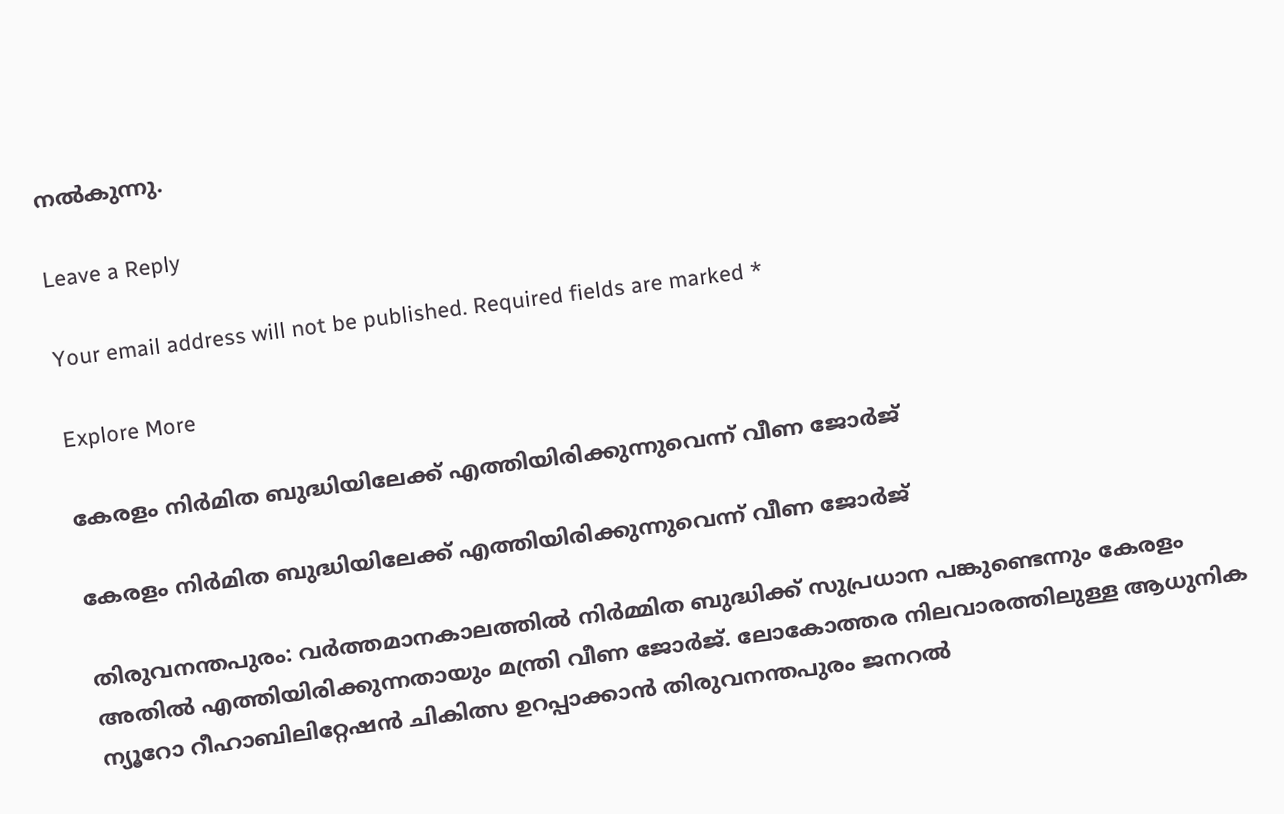നല്‍കുന്നു.

Leave a Reply

Your email address will not be published. Required fields are marked *

Explore More

കേരളം നിർമിത ബുദ്ധിയിലേക്ക് എത്തിയിരിക്കുന്നുവെന്ന് വീണ ജോര്‍ജ്

കേരളം നിർമിത ബുദ്ധിയിലേക്ക് എത്തിയിരിക്കുന്നുവെന്ന് വീണ ജോര്‍ജ്

തിരുവനന്തപുരം: വര്‍ത്തമാനകാലത്തില്‍ നിര്‍മ്മിത ബുദ്ധിക്ക് സുപ്രധാന പങ്കുണ്ടെന്നും കേരളം അതില്‍ എത്തിയിരിക്കുന്നതായും മന്ത്രി വീണ ജോര്‍ജ്. ലോകോത്തര നിലവാരത്തിലുള്ള ആധുനിക ന്യൂറോ റീഹാബിലിറ്റേഷന്‍ ചികിത്സ ഉറപ്പാക്കാന്‍ തിരുവനന്തപുരം ജനറല്‍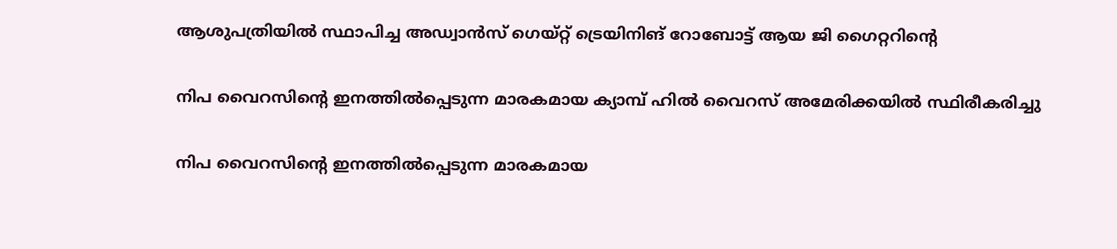ആശുപത്രിയില്‍ സ്ഥാപിച്ച അഡ്വാന്‍സ് ഗെയ്റ്റ് ട്രെയിനിങ് റോബോട്ട് ആയ ജി ഗൈറ്ററിന്റെ

നിപ വൈറസിന്റെ ഇനത്തിൽപ്പെടുന്ന മാരകമായ ക്യാമ്പ് ഹിൽ വൈറസ് അമേരിക്കയില്‍ സ്ഥിരീകരിച്ചു

നിപ വൈറസിന്റെ ഇനത്തിൽപ്പെടുന്ന മാരകമായ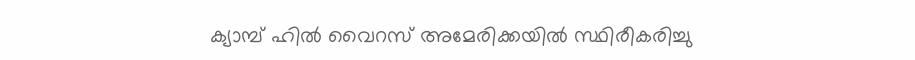ക്യാമ്പ് ഹിൽ വൈറസ് അമേരിക്കയില്‍ സ്ഥിരീകരിച്ചു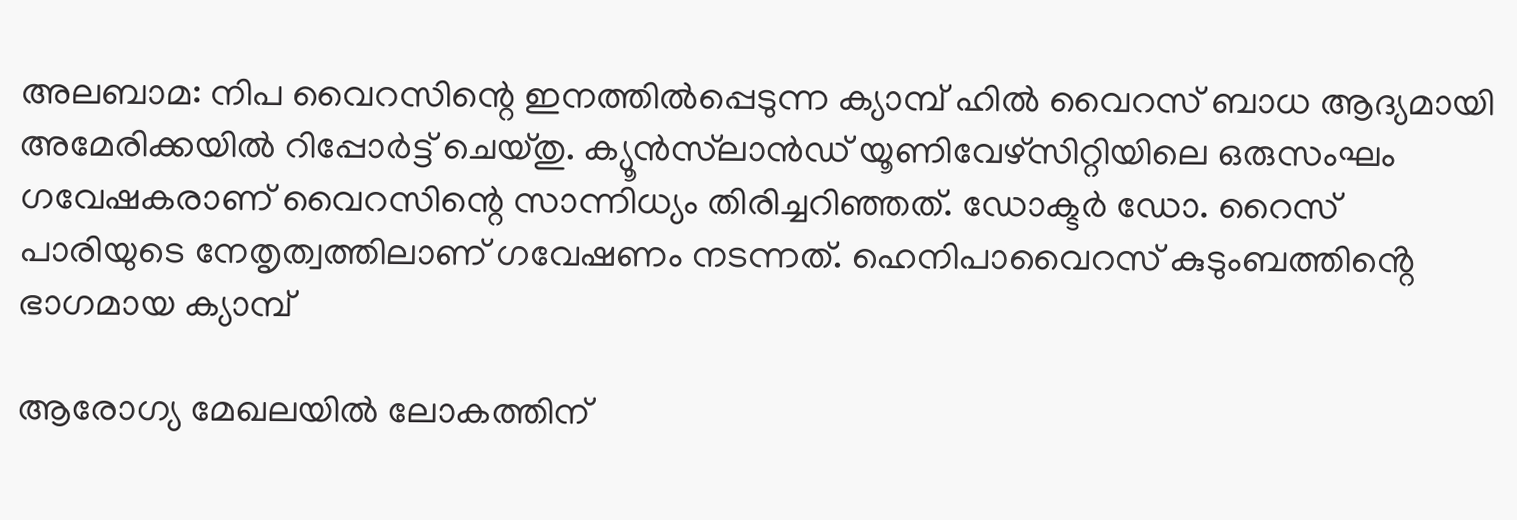അലബാമ: നിപ വൈറസിന്റെ ഇനത്തിൽപ്പെടുന്ന ക്യാമ്പ് ഹിൽ വൈറസ് ബാധ ആദ്യമായി അമേരിക്കയില്‍ റിപ്പോര്‍ട്ട് ചെയ്തു. ക്യൂന്‍സ്‌ലാന്‍ഡ് യൂണിവേഴ്‌സിറ്റിയിലെ ഒരുസംഘം ഗവേഷകരാണ് വൈറസിന്റെ സാന്നിധ്യം തിരിച്ചറിഞ്ഞത്. ഡോക്ടർ ഡോ. റൈസ് പാരിയുടെ നേതൃത്വത്തിലാണ് ഗവേഷണം നടന്നത്. ഹെനിപാവൈറസ് കുടുംബത്തിൻ്റെ ഭാഗമായ ക്യാമ്പ്

ആരോഗ്യ മേഖലയിൽ ലോകത്തിന്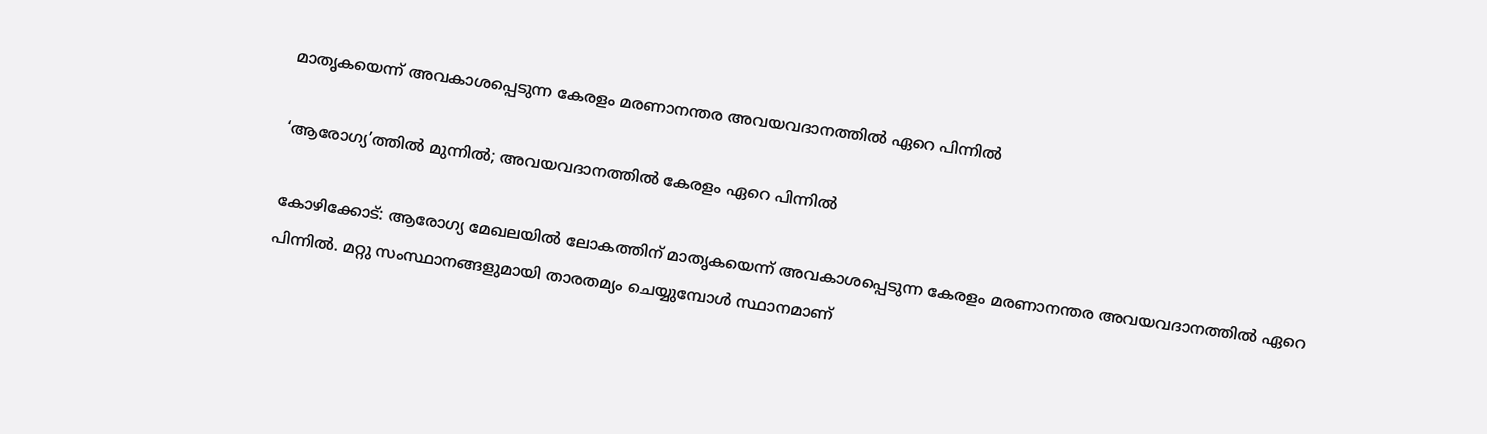മാതൃകയെന്ന് അവകാശപ്പെടുന്ന കേരളം മരണാനന്തര അവയവദാനത്തിൽ ഏറെ പിന്നിൽ

‘ആരോഗ്യ’ത്തിൽ മുന്നിൽ; അവയവദാനത്തിൽ കേരളം ഏറെ പിന്നിൽ

കോഴിക്കോട്: ആരോഗ്യ മേഖലയിൽ ലോകത്തിന് മാതൃകയെന്ന് അവകാശപ്പെടുന്ന കേരളം മരണാനന്തര അവയവദാനത്തിൽ ഏറെ പിന്നിൽ. മറ്റു സംസ്ഥാനങ്ങളുമായി താരതമ്യം ചെയ്യുമ്പോൾ സ്ഥാനമാണ്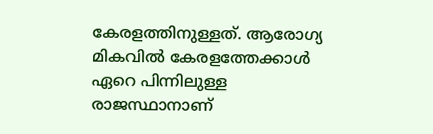കേരളത്തിനുള്ളത്. ആരോഗ്യ മികവിൽ കേരളത്തേക്കാൾ ഏറെ പിന്നിലുള്ള രാജസ്ഥാനാണ്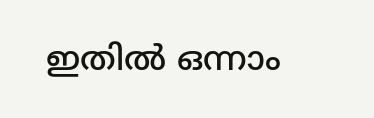ഇതിൽ ഒന്നാം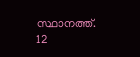സ്ഥാനത്ത്. 12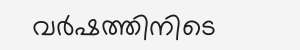വർഷത്തിനിടെ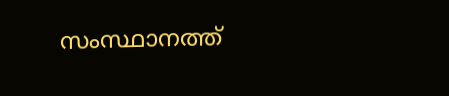സംസ്ഥാനത്ത്